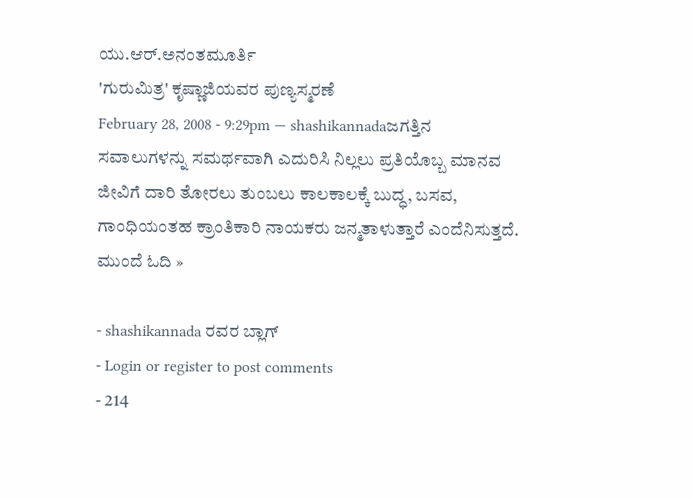ಯು.ಆರ್.ಅನಂತಮೂರ್ತಿ
'ಗುರುಮಿತ್ರ' ಕೃಷ್ಣಾಜಿಯವರ ಪುಣ್ಯಸ್ಮರಣೆ
February 28, 2008 - 9:29pm — shashikannadaಜಗತ್ತಿನ ಸವಾಲುಗಳನ್ನು ಸಮರ್ಥವಾಗಿ ಎದುರಿಸಿ ನಿಲ್ಲಲು ಪ್ರತಿಯೊಬ್ಬ ಮಾನವ ಜೀವಿಗೆ ದಾರಿ ತೋರಲು ತುಂಬಲು ಕಾಲಕಾಲಕ್ಕೆ ಬುದ್ಧ, ಬಸವ, ಗಾಂಧಿಯಂತಹ ಕ್ರಾಂತಿಕಾರಿ ನಾಯಕರು ಜನ್ಮತಾಳುತ್ತಾರೆ ಎಂದೆನಿಸುತ್ತದೆ. ಮುಂದೆ ಓದಿ »

- shashikannada ರವರ ಬ್ಲಾಗ್
- Login or register to post comments
- 214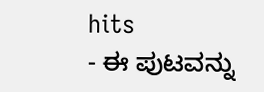hits
- ಈ ಪುಟವನ್ನು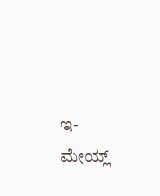ಇ-ಮೇಯ್ಲ್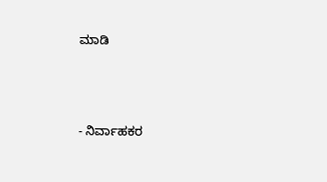ಮಾಡಿ



- ನಿರ್ವಾಹಕರ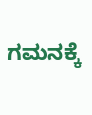ಗಮನಕ್ಕೆ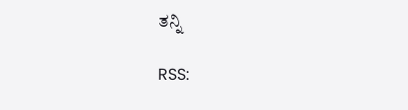ತನ್ನಿ

RSS: